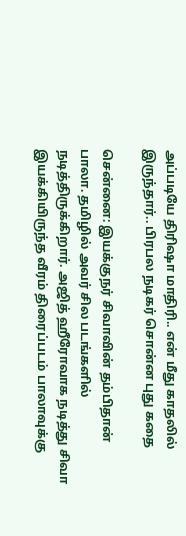அப்படியே திரிஷா மாதிரி.. என் மீது காதலில் இருந்தார்.. பிரபல நடிகர் சொன்ன புது கதை

சென்னை: இயக்குநர் சிவாவின் தம்பிதான் பாலா. தமிழில் அவர் சில படங்களில் நடித்திருக்கிறார். அஜித் ஹீரோவாக நடித்து சிவா இயக்கியிருந்த வீரம் திரைப்படம் பாலாவுக்கு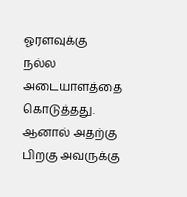ஓரளவுக்கு நல்ல அடையாளத்தை கொடுத்தது. ஆனால் அதற்கு பிறகு அவருக்கு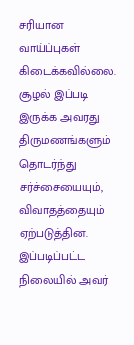சரியான வாய்ப்புகள் கிடைக்கவில்லை. சூழல் இப்படி இருக்க அவரது திருமணங்களும் தொடர்ந்து சர்ச்சையையும், விவாதத்தையும் ஏற்படுத்தின. இப்படிப்பட்ட நிலையில் அவர்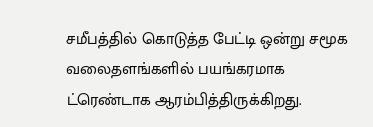சமீபத்தில் கொடுத்த பேட்டி ஒன்று சமூக வலைதளங்களில் பயங்கரமாக ட்ரெண்டாக ஆரம்பித்திருக்கிறது.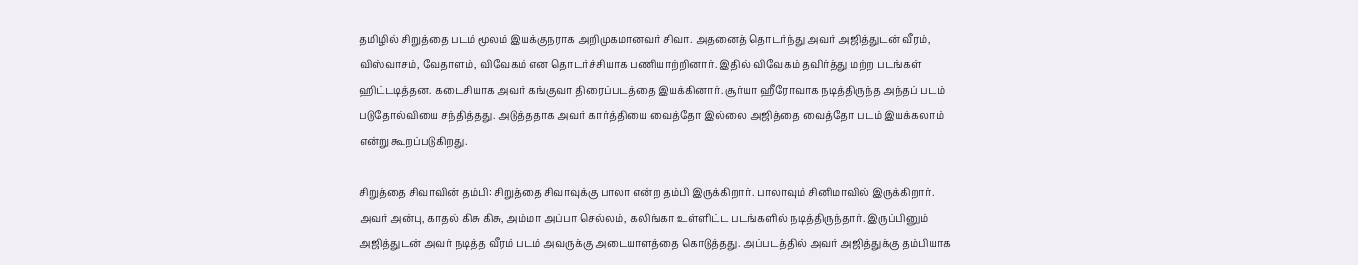தமிழில் சிறுத்தை படம் மூலம் இயக்குநராக அறிமுகமானவர் சிவா. அதனைத் தொடர்ந்து அவர் அஜித்துடன் வீரம், விஸ்வாசம், வேதாளம், விவேகம் என தொடர்ச்சியாக பணியாற்றினார். இதில் விவேகம் தவிர்த்து மற்ற படங்கள் ஹிட்டடித்தன. கடைசியாக அவர் கங்குவா திரைப்படத்தை இயக்கினார். சூர்யா ஹீரோவாக நடித்திருந்த அந்தப் படம் படுதோல்வியை சந்தித்தது. அடுத்ததாக அவர் கார்த்தியை வைத்தோ இல்லை அஜித்தை வைத்தோ படம் இயக்கலாம் என்று கூறப்படுகிறது.

சிறுத்தை சிவாவின் தம்பி: சிறுத்தை சிவாவுக்கு பாலா என்ற தம்பி இருக்கிறார். பாலாவும் சினிமாவில் இருக்கிறார். அவர் அன்பு, காதல் கிசு கிசு, அம்மா அப்பா செல்லம், கலிங்கா உள்ளிட்ட படங்களில் நடித்திருந்தார். இருப்பினும் அஜித்துடன் அவர் நடித்த வீரம் படம் அவருக்கு அடையாளத்தை கொடுத்தது. அப்படத்தில் அவர் அஜித்துக்கு தம்பியாக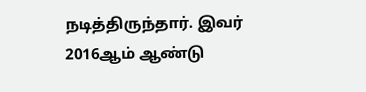நடித்திருந்தார். இவர் 2016ஆம் ஆண்டு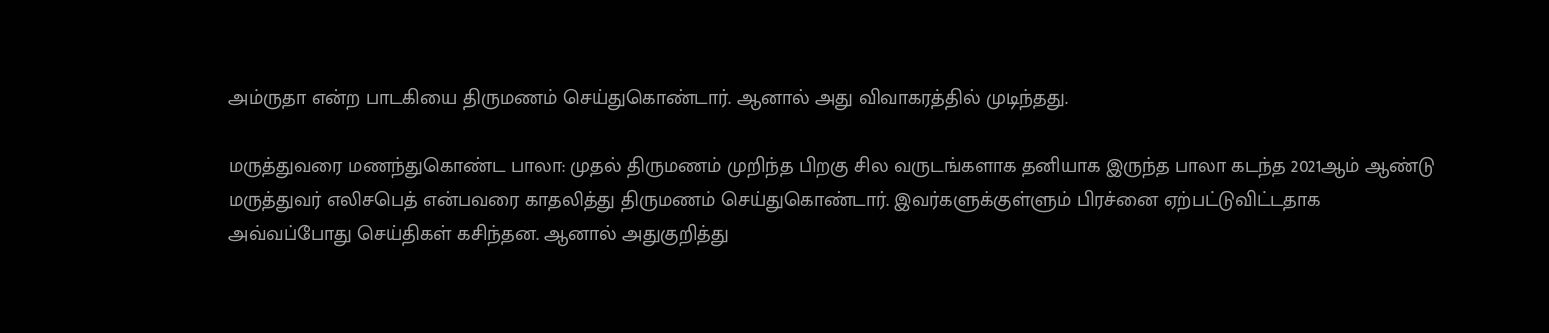அம்ருதா என்ற பாடகியை திருமணம் செய்துகொண்டார். ஆனால் அது விவாகரத்தில் முடிந்தது.

மருத்துவரை மணந்துகொண்ட பாலா: முதல் திருமணம் முறிந்த பிறகு சில வருடங்களாக தனியாக இருந்த பாலா கடந்த 2021ஆம் ஆண்டு மருத்துவர் எலிசபெத் என்பவரை காதலித்து திருமணம் செய்துகொண்டார். இவர்களுக்குள்ளும் பிரச்னை ஏற்பட்டுவிட்டதாக அவ்வப்போது செய்திகள் கசிந்தன. ஆனால் அதுகுறித்து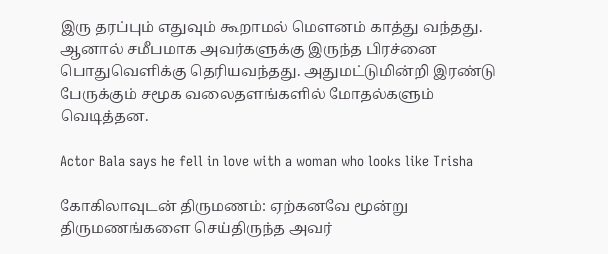இரு தரப்பும் எதுவும் கூறாமல் மௌனம் காத்து வந்தது. ஆனால் சமீபமாக அவர்களுக்கு இருந்த பிரச்னை பொதுவெளிக்கு தெரியவந்தது. அதுமட்டுமின்றி இரண்டு பேருக்கும் சமூக வலைதளங்களில் மோதல்களும் வெடித்தன.

Actor Bala says he fell in love with a woman who looks like Trisha

கோகிலாவுடன் திருமணம்: ஏற்கனவே மூன்று திருமணங்களை செய்திருந்த அவர்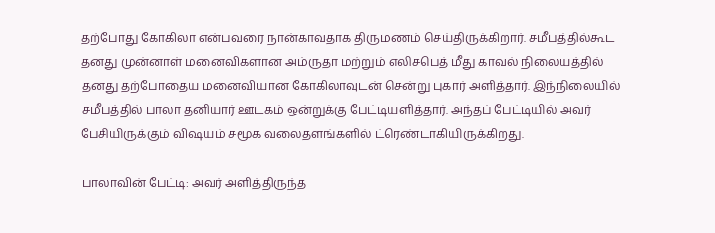தற்போது கோகிலா என்பவரை நான்காவதாக திருமணம் செய்திருக்கிறார். சமீபத்தில்கூட தனது முன்னாள் மனைவிகளான அம்ருதா மற்றும் எலிசபெத் மீது காவல் நிலையத்தில் தனது தற்போதைய மனைவியான கோகிலாவுடன் சென்று புகார் அளித்தார். இந்நிலையில் சமீபத்தில் பாலா தனியார் ஊடகம் ஒன்றுக்கு பேட்டியளித்தார். அந்தப் பேட்டியில் அவர் பேசியிருக்கும் விஷயம் சமூக வலைதளங்களில் ட்ரெண்டாகியிருக்கிறது.

பாலாவின் பேட்டி: அவர் அளித்திருந்த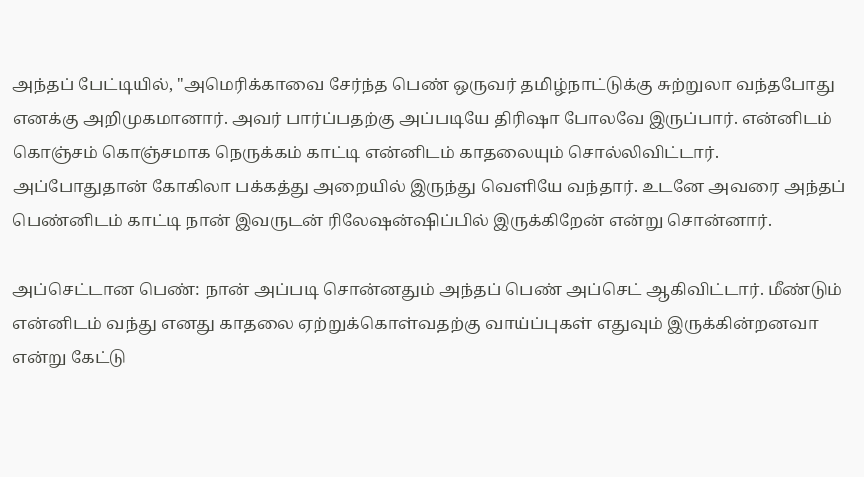அந்தப் பேட்டியில், "அமெரிக்காவை சேர்ந்த பெண் ஒருவர் தமிழ்நாட்டுக்கு சுற்றுலா வந்தபோது எனக்கு அறிமுகமானார். அவர் பார்ப்பதற்கு அப்படியே திரிஷா போலவே இருப்பார். என்னிடம் கொஞ்சம் கொஞ்சமாக நெருக்கம் காட்டி என்னிடம் காதலையும் சொல்லிவிட்டார். அப்போதுதான் கோகிலா பக்கத்து அறையில் இருந்து வெளியே வந்தார். உடனே அவரை அந்தப் பெண்னிடம் காட்டி நான் இவருடன் ரிலேஷன்ஷிப்பில் இருக்கிறேன் என்று சொன்னார்.

அப்செட்டான பெண்: நான் அப்படி சொன்னதும் அந்தப் பெண் அப்செட் ஆகிவிட்டார். மீண்டும் என்னிடம் வந்து எனது காதலை ஏற்றுக்கொள்வதற்கு வாய்ப்புகள் எதுவும் இருக்கின்றனவா என்று கேட்டு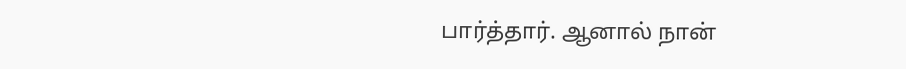பார்த்தார். ஆனால் நான்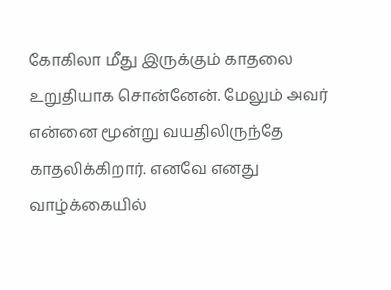கோகிலா மீது இருக்கும் காதலை உறுதியாக சொன்னேன். மேலும் அவர் என்னை மூன்று வயதிலிருந்தே காதலிக்கிறார். எனவே எனது வாழ்க்கையில்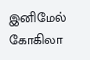இனிமேல் கோகிலா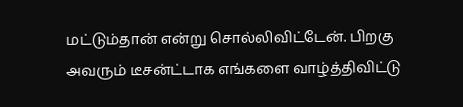மட்டும்தான் என்று சொல்லிவிட்டேன். பிறகு அவரும் டீசன்ட்டாக எங்களை வாழ்த்திவிட்டு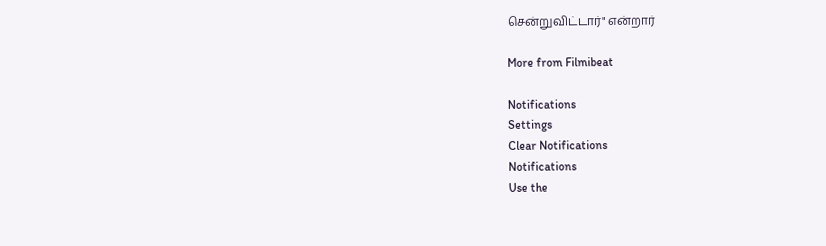சென்றுவிட்டார்" என்றார்

More from Filmibeat

Notifications
Settings
Clear Notifications
Notifications
Use the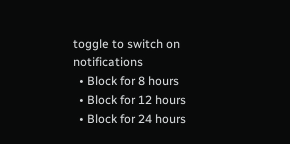toggle to switch on notifications
  • Block for 8 hours
  • Block for 12 hours
  • Block for 24 hours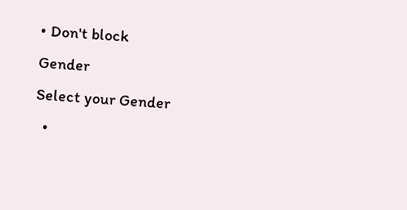• Don't block
Gender
Select your Gender
  •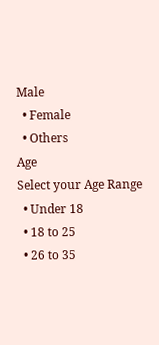Male
  • Female
  • Others
Age
Select your Age Range
  • Under 18
  • 18 to 25
  • 26 to 35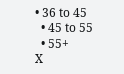• 36 to 45
  • 45 to 55
  • 55+
X